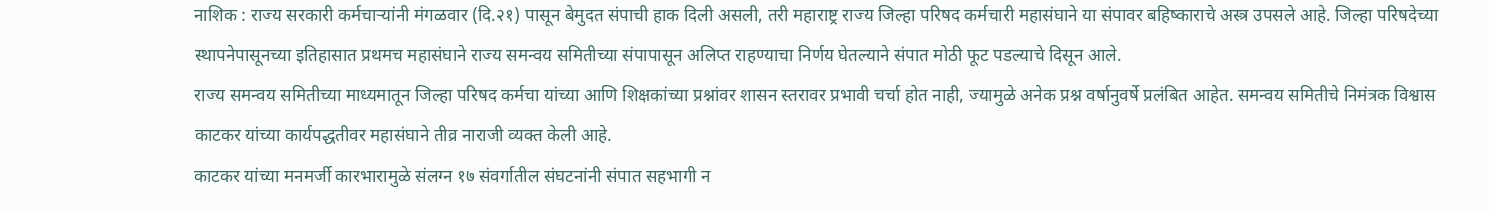नाशिक : राज्य सरकारी कर्मचाऱ्यांनी मंगळवार (दि.२१) पासून बेमुदत संपाची हाक दिली असली, तरी महाराष्ट्र राज्य जिल्हा परिषद कर्मचारी महासंघाने या संपावर बहिष्काराचे अस्त्र उपसले आहे. जिल्हा परिषदेच्या स्थापनेपासूनच्या इतिहासात प्रथमच महासंघाने राज्य समन्वय समितीच्या संपापासून अलिप्त राहण्याचा निर्णय घेतल्याने संपात मोठी फूट पडल्याचे दिसून आले.
राज्य समन्वय समितीच्या माध्यमातून जिल्हा परिषद कर्मचा यांच्या आणि शिक्षकांच्या प्रश्नांवर शासन स्तरावर प्रभावी चर्चा होत नाही, ज्यामुळे अनेक प्रश्न वर्षानुवर्षे प्रलंबित आहेत. समन्वय समितीचे निमंत्रक विश्वास काटकर यांच्या कार्यपद्धतीवर महासंघाने तीव्र नाराजी व्यक्त केली आहे.
काटकर यांच्या मनमर्जी कारभारामुळे संलग्न १७ संवर्गातील संघटनांनी संपात सहभागी न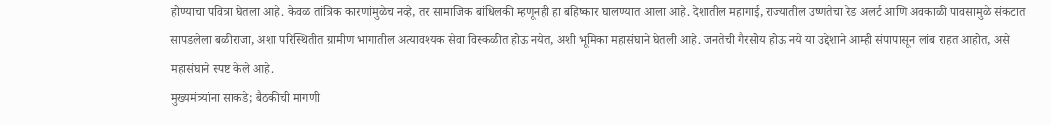होण्याचा पवित्रा घेतला आहे. केवळ तांत्रिक कारणांमुळेच नव्हे, तर सामाजिक बांधिलकी म्हणूनही हा बहिष्कार घालण्यात आला आहे. देशातील महागाई, राज्यातील उष्णतेचा रेड अलर्ट आणि अवकाळी पावसामुळे संकटात सापडलेला बळीराजा, अशा परिस्थितीत ग्रामीण भागातील अत्यावश्यक सेवा विस्कळीत होऊ नयेत, अशी भूमिका महासंघाने घेतली आहे. जनतेची गैरसोय होऊ नये या उद्देशाने आम्ही संपापासून लांब राहत आहोत, असे महासंघाने स्पष्ट केले आहे.
मुख्यमंत्र्यांना साकडे; बैठकीची मागणी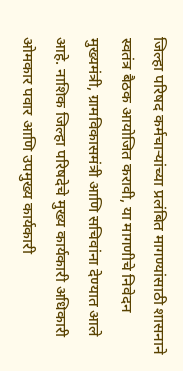जिल्हा परिषद कर्मचाऱ्यांच्या प्रलंबित मागण्यांसाठी शासनाने स्वतंत्र बैठक आयोजित करावी, या मागणीचे निवेदन मुख्यमंत्री, ग्रामविकासमंत्री आणि सचिवांना देण्यात आले आहे. नाशिक जिल्हा परिषदेचे मुख्य कार्यकारी अधिकारी ओमकार पवार आणि उपमुख्य कार्यकारी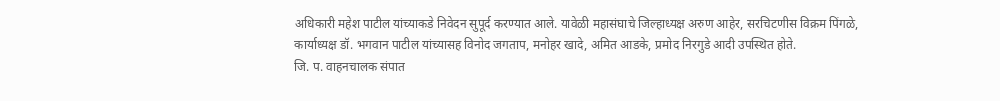अधिकारी महेश पाटील यांच्याकडे निवेदन सुपूर्द करण्यात आले. यावेळी महासंघाचे जिल्हाध्यक्ष अरुण आहेर, सरचिटणीस विक्रम पिंगळे, कार्याध्यक्ष डॉ. भगवान पाटील यांच्यासह विनोद जगताप, मनोहर खादे, अमित आडके, प्रमोद निरगुडे आदी उपस्थित होते.
जि. प. वाहनचालक संपात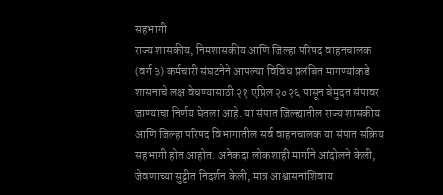सहभागी
राज्य शासकीय, निमशासकीय आणि जिल्हा परिषद वाहनचालक (वर्ग ३) कर्मचारी संघटनेने आपल्या विविध प्रलंबित मागण्यांकडे शासनाचे लक्ष वेधण्यासाठी २१ एप्रिल २०२६ पासून बेमुदत संपावर जाण्याचा निर्णय घेतला आहे. या संपात जिल्ह्यातील राज्य शासकीय आणि जिल्हा परिषद विभागातील सर्व वाहनचालक या संपात सक्रिय सहभागी होत आहोत. अनेकदा लोकशाही मार्गाने आंदोलने केली, जेवणाच्या सुट्टीत निदर्शन केली, मात्र आश्वासनांशिवाय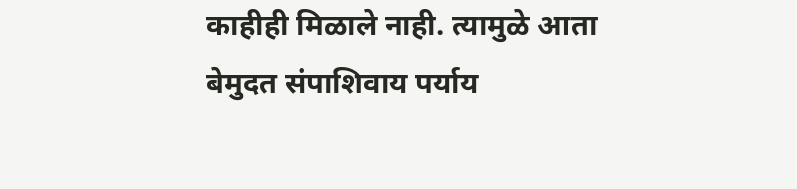काहीही मिळाले नाही. त्यामुळे आता बेमुदत संपाशिवाय पर्याय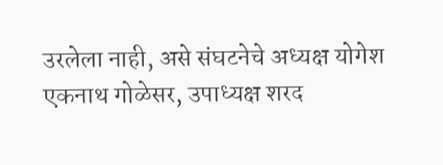उरलेला नाही, असे संघटनेचे अध्यक्ष योगेश एकनाथ गोळेसर, उपाध्यक्ष शरद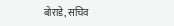बोराडे, सचिव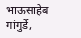भाऊसाहेब गांगुर्डे,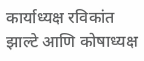कार्याध्यक्ष रविकांत झाल्टे आणि कोषाध्यक्ष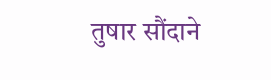तुषार सौंदाने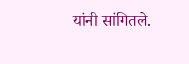यांनी सांगितले.